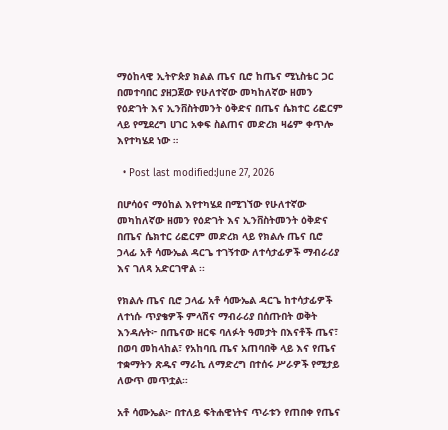ማዕከላዊ ኢትዮጵያ ክልል ጤና ቢሮ ከጤና ሚኒስቴር ጋር በመተባበር ያዘጋጀው የሁለተኛው መካከለኛው ዘመን የዕድገት እና ኢንቨስትመንት ዕቅድና በጤና ሴክተር ሪፎርም ላይ የሚደረግ ሀገር አቀፍ ስልጠና መድረክ ዛሬም ቀጥሎ እየተካሄደ ነው ።

  • Post last modified:June 27, 2026

በሆሳዕና ማዕከል እየተካሄደ በሚገኘው የሁለተኛው መካከለኛው ዘመን የዕድገት እና ኢንቨስትመንት ዕቅድና በጤና ሴክተር ሪፎርም መድረክ ላይ የክልሉ ጤና ቢሮ ኃላፊ አቶ ሳሙኤል ዳርጌ ተገኝተው ለተሳታፊዎች ማብራሪያ እና ገለጻ አድርገዋል ፡፡

የክልሉ ጤና ቢሮ ኃላፊ አቶ ሳሙኤል ዳርጌ ከተሳታፊዎች ለተነሱ ጥያቄዎች ምላሽና ማብራሪያ በሰጡበት ወቅት እንዳሉት፦ በጤናው ዘርፍ ባለፉት ዓመታት በእናቶች ጤና፣ በወባ መከላከል፣ የአከባቢ ጤና አጠባበቅ ላይ እና የጤና ተቋማትን ጽዱና ማራኪ ለማድረግ በተሰሩ ሥራዎች የሚታይ ለውጥ መጥቷል።

አቶ ሳሙኤል፦ በተለይ ፍትሐዊነትና ጥራቱን የጠበቀ የጤና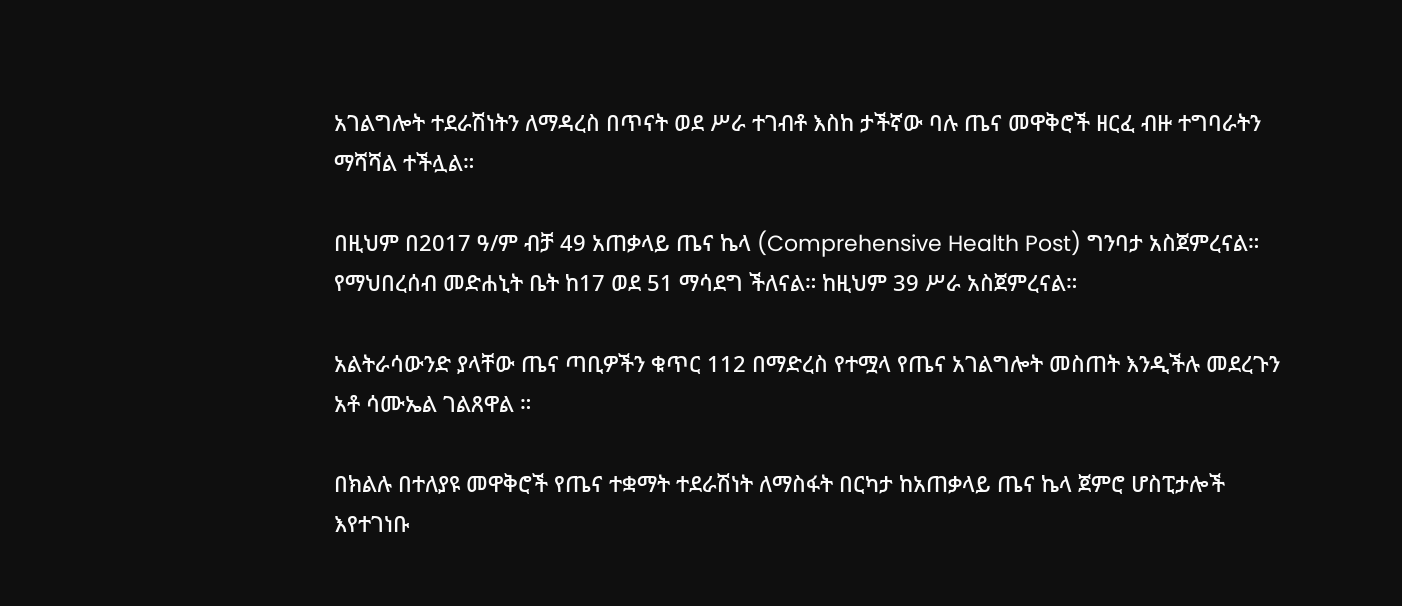አገልግሎት ተደራሽነትን ለማዳረስ በጥናት ወደ ሥራ ተገብቶ እስከ ታችኛው ባሉ ጤና መዋቅሮች ዘርፈ ብዙ ተግባራትን ማሻሻል ተችሏል።

በዚህም በ2017 ዓ/ም ብቻ 49 አጠቃላይ ጤና ኬላ (Comprehensive Health Post) ግንባታ አስጀምረናል። የማህበረሰብ መድሐኒት ቤት ከ17 ወደ 51 ማሳደግ ችለናል። ከዚህም 39 ሥራ አስጀምረናል።

አልትራሳውንድ ያላቸው ጤና ጣቢዎችን ቁጥር 112 በማድረስ የተሟላ የጤና አገልግሎት መስጠት እንዲችሉ መደረጉን አቶ ሳሙኤል ገልጸዋል ።

በክልሉ በተለያዩ መዋቅሮች የጤና ተቋማት ተደራሽነት ለማስፋት በርካታ ከአጠቃላይ ጤና ኬላ ጀምሮ ሆስፒታሎች እየተገነቡ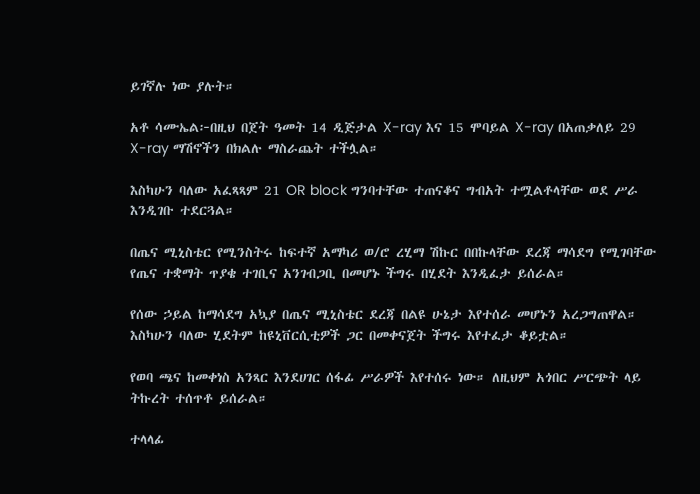ይገኛሉ ነው ያሉት።

አቶ ሳሙኤል፦በዚህ በጀት ዓመት 14 ዲጅታል X-ray እና 15 ሞባይል X-ray በአጠቃለይ 29 X-ray ማሽኖችን በክልሉ ማስራጨት ተችሏል።

እስካሁን ባለው አፈጻጻም 21 OR block ግንባተቸው ተጠናቆና ግብአት ተሟልቶላቸው ወደ ሥራ እንዲገቡ ተደርጓል።

በጤና ሚኒስቴር የሚንስትሩ ከፍተኛ አማካሪ ወ/ሮ ረሂማ ሽኩር በበኩላቸው ደረጃ ማሳደግ የሚገባቸው የጤና ተቋማት ጥያቄ ተገቢና አንገብጋቢ በመሆኑ ችግሩ በሂደት እንዲፈታ ይሰራል።

የሰው ኃይል ከማሳደግ አኳያ በጤና ሚኒስቴር ደረጃ በልዩ ሁኔታ እየተሰራ መሆኑን አረጋግጠዋል። እስካሁን ባለው ሂደትም ከዩኒቨርሲቲዎች ጋር በመቀናጀት ችግሩ እየተፈታ ቆይቷል።

የወባ ጫና ከመቀነስ አንጻር እንደሀገር ሰፋፊ ሥራዎች እየተሰሩ ነው። ለዚህም አጎበር ሥርጭት ላይ ትኩረት ተሰጥቶ ይሰራል።

ተላላፊ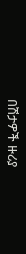በሽታዎች ዙሪያ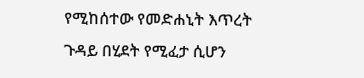የሚከሰተው የመድሐኒት እጥረት ጉዳይ በሂደት የሚፈታ ሲሆን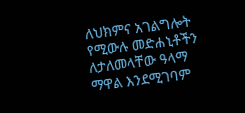ለህክምና አገልግሎት የሚውሉ መድሐኒቶችን ለታለመላቸው ዓላማ ማዋል እንደሚገባም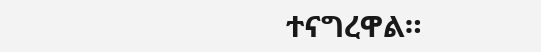ተናግረዋል።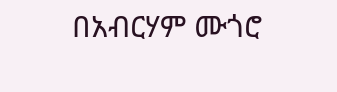በአብርሃም ሙጎሮ